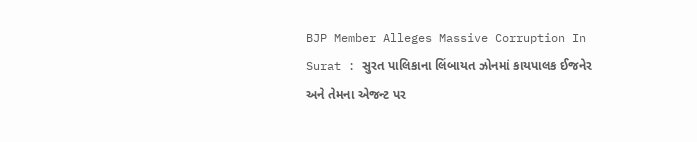BJP Member Alleges Massive Corruption In Surat : સુરત પાલિકાના લિંબાયત ઝોનમાં કાયપાલક ઈજનેર અને તેમના એજન્ટ પર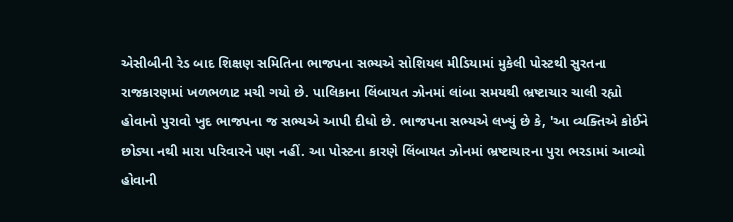એસીબીની રેડ બાદ શિક્ષણ સમિતિના ભાજપના સભ્યએ સોશિયલ મીડિયામાં મુકેલી પોસ્ટથી સુરતના રાજકારણમાં ખળભળાટ મચી ગયો છે. પાલિકાના લિંબાયત ઝોનમાં લાંબા સમયથી ભ્રષ્ટાચાર ચાલી રહ્યો હોવાનો પુરાવો ખુદ ભાજપના જ સભ્યએ આપી દીધો છે. ભાજપના સભ્યએ લખ્યું છે કે, 'આ વ્યક્તિએ કોઈને છોડ્યા નથી મારા પરિવારને પણ નહીં. આ પોસ્ટના કારણે લિંબાયત ઝોનમાં ભ્રષ્ટાચારના પુરા ભરડામાં આવ્યો હોવાની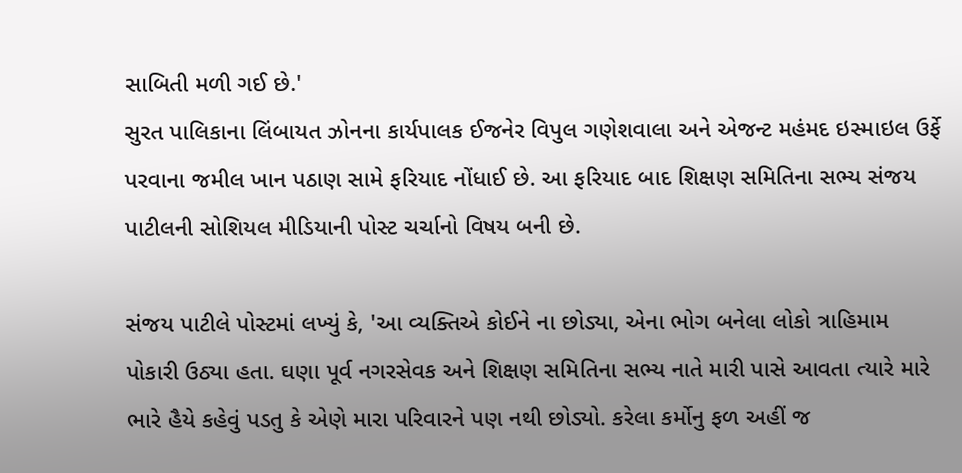સાબિતી મળી ગઈ છે.'
સુરત પાલિકાના લિંબાયત ઝોનના કાર્યપાલક ઈજનેર વિપુલ ગણેશવાલા અને એજન્ટ મહંમદ ઇસ્માઇલ ઉર્ફે પરવાના જમીલ ખાન પઠાણ સામે ફરિયાદ નોંધાઈ છે. આ ફરિયાદ બાદ શિક્ષણ સમિતિના સભ્ય સંજય પાટીલની સોશિયલ મીડિયાની પોસ્ટ ચર્ચાનો વિષય બની છે.

સંજય પાટીલે પોસ્ટમાં લખ્યું કે, 'આ વ્યક્તિએ કોઈને ના છોડ્યા, એના ભોગ બનેલા લોકો ત્રાહિમામ પોકારી ઉઠ્યા હતા. ઘણા પૂર્વ નગરસેવક અને શિક્ષણ સમિતિના સભ્ય નાતે મારી પાસે આવતા ત્યારે મારે ભારે હૈયે કહેવું પડતુ કે એણે મારા પરિવારને પણ નથી છોડ્યો. કરેલા કર્મોનુ ફળ અહીં જ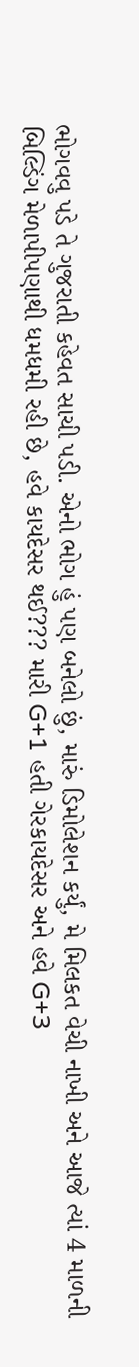ભોગવવુ પડે તે ગુજરાતી કહેવત સાચી પડી. એનો ભોગ હું પણ બનેલો છું, મારું ડિમોલેશન કર્યું, મે મિલકત વેચી નાખી અને આજે ત્યાં 4 માળની બિલ્ડિંગ મેળાપીપણાથી ધમધમી રહી છે, હવે કાયદેસર થઈ??? મારી G+1 હતી ગેરકાયદેસર અને હવે G+3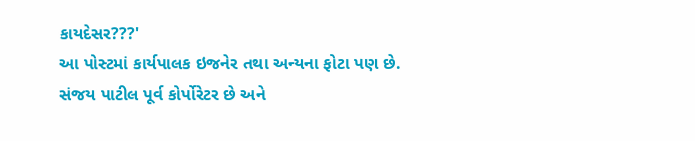કાયદેસર???'
આ પોસ્ટમાં કાર્યપાલક ઇજનેર તથા અન્યના ફોટા પણ છે. સંજય પાટીલ પૂર્વ કોર્પોરેટર છે અને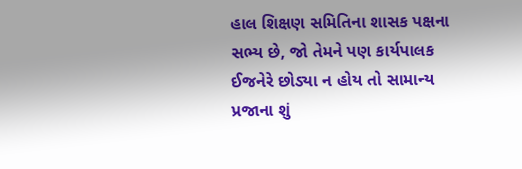હાલ શિક્ષણ સમિતિના શાસક પક્ષના સભ્ય છે, જો તેમને પણ કાર્યપાલક ઈજનેરે છોડ્યા ન હોય તો સામાન્ય પ્રજાના શું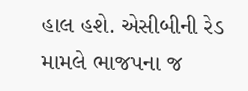હાલ હશે. એસીબીની રેડ મામલે ભાજપના જ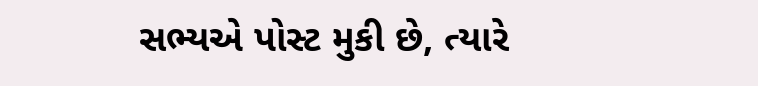સભ્યએ પોસ્ટ મુકી છે, ત્યારે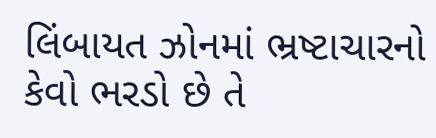લિંબાયત ઝોનમાં ભ્રષ્ટાચારનો કેવો ભરડો છે તે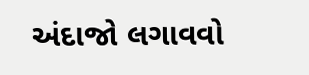અંદાજો લગાવવો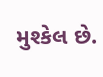મુશ્કેલ છે.